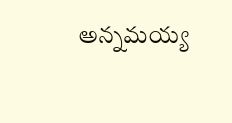అన్నమయ్య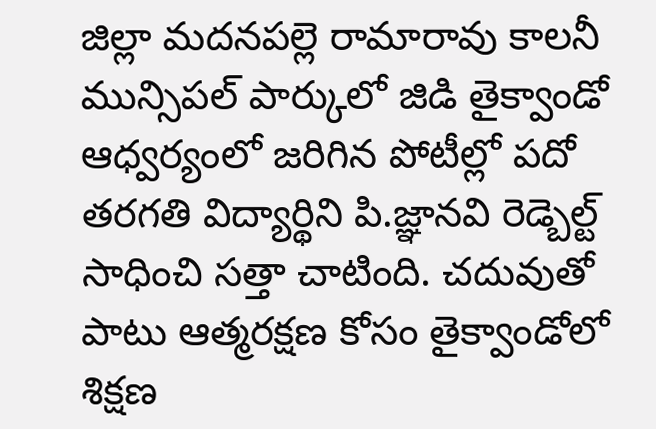జిల్లా మదనపల్లె రామారావు కాలనీ మున్సిపల్ పార్కులో జిడి తైక్వాండో ఆధ్వర్యంలో జరిగిన పోటీల్లో పదో తరగతి విద్యార్థిని పి.జ్ఞానవి రెడ్బెల్ట్ సాధించి సత్తా చాటింది. చదువుతో పాటు ఆత్మరక్షణ కోసం తైక్వాండోలో శిక్షణ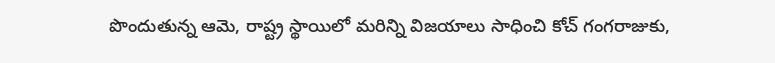పొందుతున్న ఆమె, రాష్ట్ర స్థాయిలో మరిన్ని విజయాలు సాధించి కోచ్ గంగరాజుకు,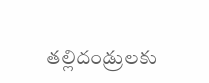తల్లిదండ్రులకు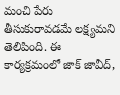మంచి పేరు తీసుకురావడమే లక్ష్యమని తెలిపింది. ఈ కార్యక్రమంలో జాక్ జావీద్,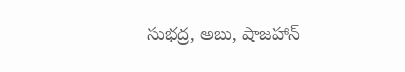సుభద్ర, అబు, షాజహాన్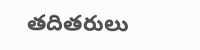తదితరులు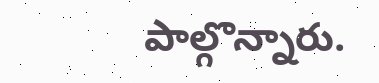పాల్గొన్నారు.